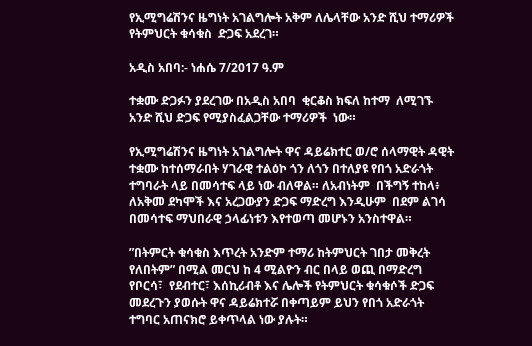የኢሚግሬሽንና ዜግነት አገልግሎት አቅም ለሌላቸው አንድ ሺህ ተማሪዎች የትምህርት ቁሳቁስ  ድጋፍ አደረገ።

አዲስ አበባ:- ነሐሴ 7/2017 ዓ.ም

ተቋሙ ድጋፉን ያደረገው በአዲስ አበባ  ቂርቆስ ክፍለ ከተማ  ለሚገኙ አንድ ሺህ ድጋፍ የሚያስፈልጋቸው ተማሪዎች  ነው።

የኢሚግሬሽንና ዜግነት አገልግሎት ዋና ዳይሬክተር ወ/ሮ ሰላማዊት ዳዊት  ተቋሙ ከተሰማራበት ሃገራዊ ተልዕኮ ጎን ለጎን በተለያዩ የበጎ አድራጎት ተግባራት ላይ በመሳተፍ ላይ ነው ብለዋል። ለአብነትም  በችግኝ ተከላ፥ ለአቅመ ደካሞች እና አረጋውያን ድጋፍ ማድረግ እንዲሁም  በደም ልገሳ  በመሳተፍ ማህበራዊ ኃላፊነቱን እየተወጣ መሆኑን አንስተዋል።

”በትምርት ቁሳቁስ እጥረት አንድም ተማሪ ከትምህርት ገበታ መቅረት የለበትም” በሚል መርህ ከ 4 ሚልዮን ብር በላይ ወጪ በማድረግ የቦርሳ፣  የደብተር፣ እሰኪሪብቶ እና ሌሎች የትምህርት ቁሳቁሶች ድጋፍ መደረጉን ያወሱት ዋና ዳይሬክተሯ በቀጣይም ይህን የበጎ አድራጎት ተግባር አጠናክሮ ይቀጥላል ነው ያሉት።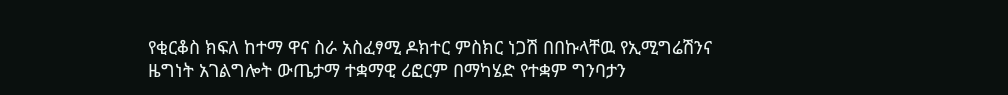የቂርቆስ ክፍለ ከተማ ዋና ስራ አስፈፃሚ ዶክተር ምስክር ነጋሽ በበኩላቸዉ የኢሚግሬሽንና ዜግነት አገልግሎት ውጤታማ ተቋማዊ ሪፎርም በማካሄድ የተቋም ግንባታን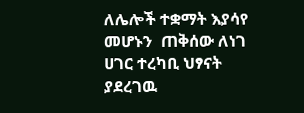ለሌሎች ተቋማት እያሳየ መሆኑን  ጠቅሰው ለነገ ሀገር ተረካቢ ህፃናት ያደረገዉ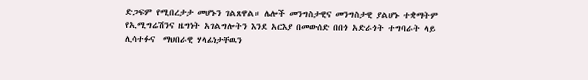ድጋፍም የሚበረታታ መሆኑን ገልጸዋል። ሌሎች መንግስታዊና መንግስታዊ ያልሆኑ ተቋማትም የኢሚግሬሽንና ዜግነት አገልግሎትን እንደ አርእያ በመውሰድ በበጎ አድራጎት ተግባራት ላይ ሊሳተፉና  ማህበራዊ ሃላፊነታቸዉን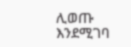ሊወጡ እንደሚገባ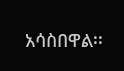አሳስበዋል፡፡